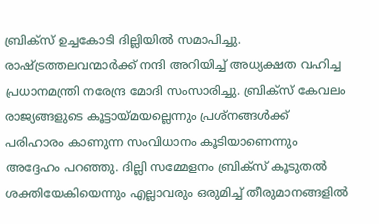ബ്രിക്സ് ഉച്ചകോടി ദില്ലിയിൽ സമാപിച്ചു. രാഷ്ട്രത്തലവന്മാർക്ക് നന്ദി അറിയിച്ച് അധ്യക്ഷത വഹിച്ച പ്രധാനമന്ത്രി നരേന്ദ്ര മോദി സംസാരിച്ചു. ബ്രിക്സ് കേവലം രാജ്യങ്ങളുടെ കൂട്ടായ്മയല്ലെന്നും പ്രശ്നങ്ങൾക്ക് പരിഹാരം കാണുന്ന സംവിധാനം കൂടിയാണെന്നും അദ്ദേഹം പറഞ്ഞു. ദില്ലി സമ്മേളനം ബ്രിക്സ് കൂടുതൽ ശക്തിയേകിയെന്നും എല്ലാവരും ഒരുമിച്ച് തീരുമാനങ്ങളിൽ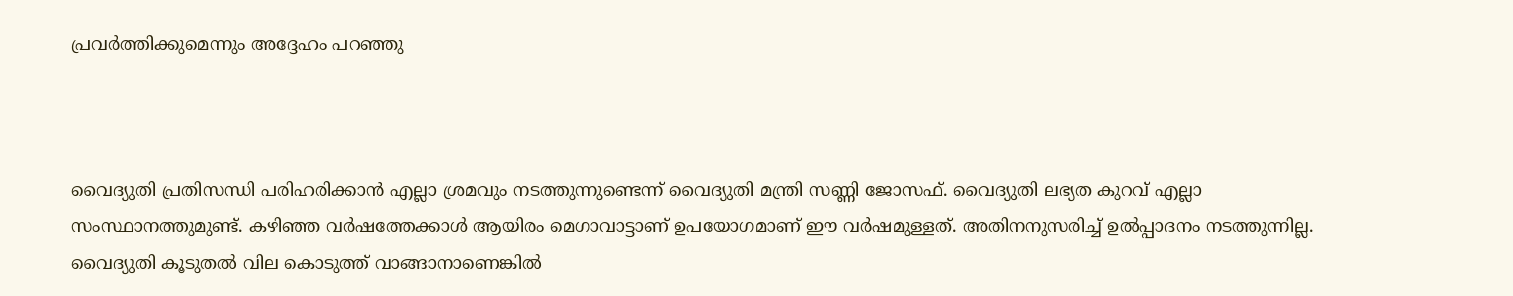പ്രവർത്തിക്കുമെന്നും അദ്ദേഹം പറഞ്ഞു



വൈദ്യുതി പ്രതിസന്ധി പരിഹരിക്കാൻ എല്ലാ ശ്രമവും നടത്തുന്നുണ്ടെന്ന് വൈദ്യുതി മന്ത്രി സണ്ണി ജോസഫ്. വൈദ്യുതി ലഭ്യത കുറവ് എല്ലാ സംസ്ഥാനത്തുമുണ്ട്. കഴിഞ്ഞ വർഷത്തേക്കാൾ ആയിരം മെഗാവാട്ടാണ് ഉപയോഗമാണ് ഈ വര്‍ഷമുള്ളത്. അതിനനുസരിച്ച് ഉൽപ്പാദനം നടത്തുന്നില്ല. വൈദ്യുതി കൂടുതൽ വില കൊടുത്ത് വാങ്ങാനാണെങ്കിൽ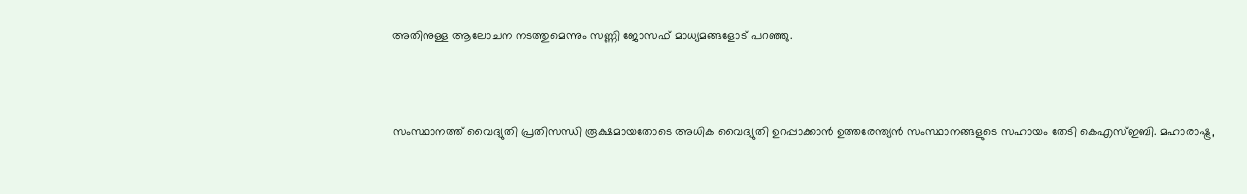അതിനുള്ള ആലോചന നടത്തുമെന്നും സണ്ണി ജോസഫ് മാധ്യമങ്ങളോട് പറഞ്ഞു.



സംസ്ഥാനത്ത് വൈദ്യുതി പ്രതിസന്ധി രൂക്ഷമായതോടെ അധിക വൈദ്യുതി ഉറപ്പാക്കാൻ ഉത്തരേന്ത്യൻ സംസ്ഥാനങ്ങളുടെ സഹായം തേടി കെഎസ്ഇബി. മഹാരാഷ്ട്ര,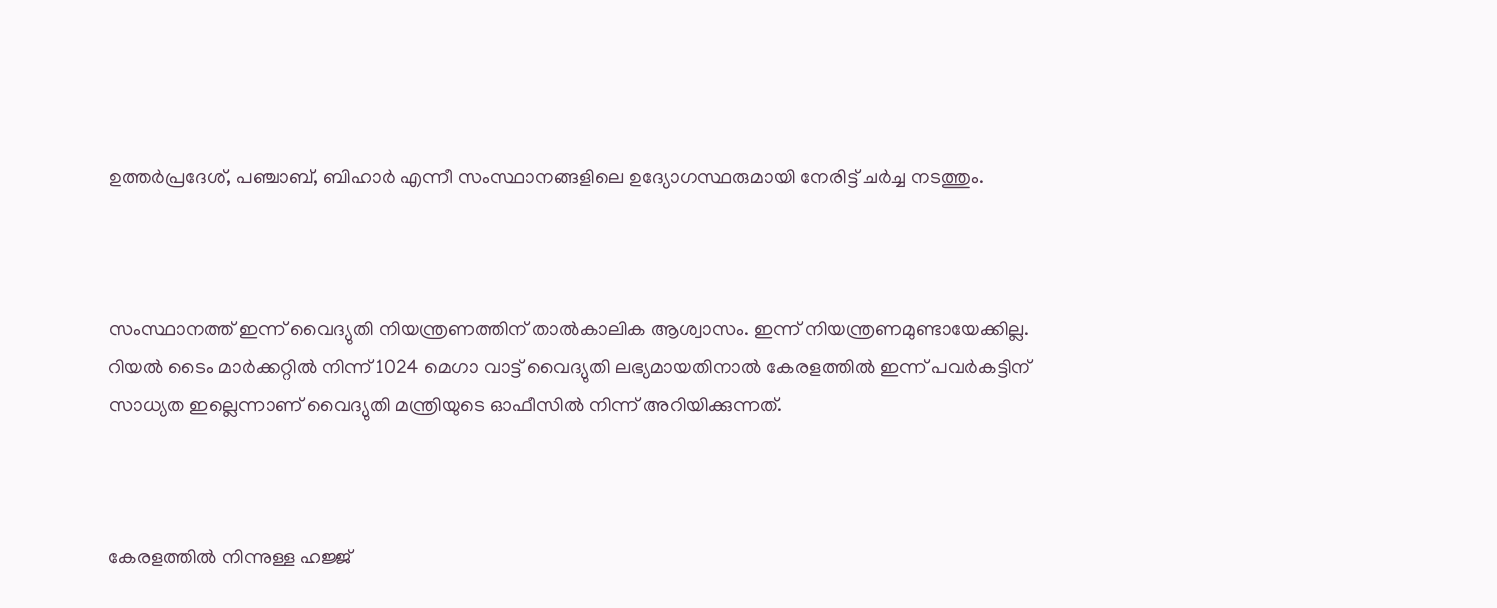ഉത്തർപ്രദേശ്, പഞ്ചാബ്, ബിഹാർ എന്നീ സംസ്ഥാനങ്ങളിലെ ഉദ്യോഗസ്ഥരുമായി നേരിട്ട് ചർച്ച നടത്തും.



സംസ്ഥാനത്ത് ഇന്ന് വൈദ്യുതി നിയന്ത്രണത്തിന് താല്‍കാലിക ആശ്വാസം. ഇന്ന് നിയന്ത്രണമുണ്ടായേക്കില്ല. റിയൽ ടൈം മാർക്കറ്റിൽ നിന്ന് 1024 മെഗാ വാട്ട് വൈദ്യുതി ലഭ്യമായതിനാൽ കേരളത്തിൽ ഇന്ന് പവർകട്ടിന് സാധ്യത ഇല്ലെന്നാണ് വൈദ്യുതി മന്ത്രിയുടെ ഓഫീസില്‍ നിന്ന് അറിയിക്കുന്നത്.



കേരളത്തിൽ നിന്നുള്ള ഹജ്ജ്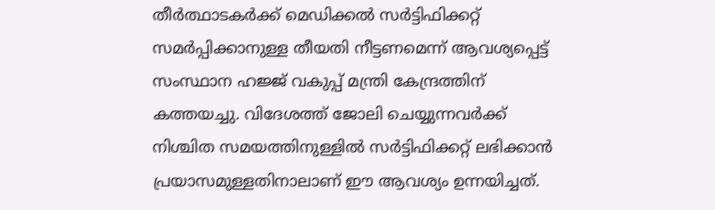തീർത്ഥാടകർക്ക് മെഡിക്കൽ സർട്ടിഫിക്കറ്റ് സമർപ്പിക്കാനുള്ള തീയതി നീട്ടണമെന്ന് ആവശ്യപ്പെട്ട് സംസ്ഥാന ഹജ്ജ് വകുപ്പ് മന്ത്രി കേന്ദ്രത്തിന് കത്തയച്ചു. വിദേശത്ത് ജോലി ചെയ്യുന്നവർക്ക് നിശ്ചിത സമയത്തിനുള്ളിൽ സർട്ടിഫിക്കറ്റ് ലഭിക്കാൻ പ്രയാസമുള്ളതിനാലാണ് ഈ ആവശ്യം ഉന്നയിച്ചത്.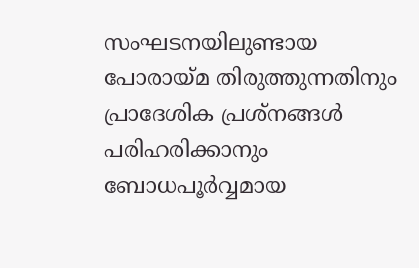സംഘടനയിലുണ്ടായ പോരായ്മ തിരുത്തുന്നതിനും പ്രാദേശിക പ്രശ്നങ്ങൾ പരിഹരിക്കാനും ബോധപൂർവ്വമായ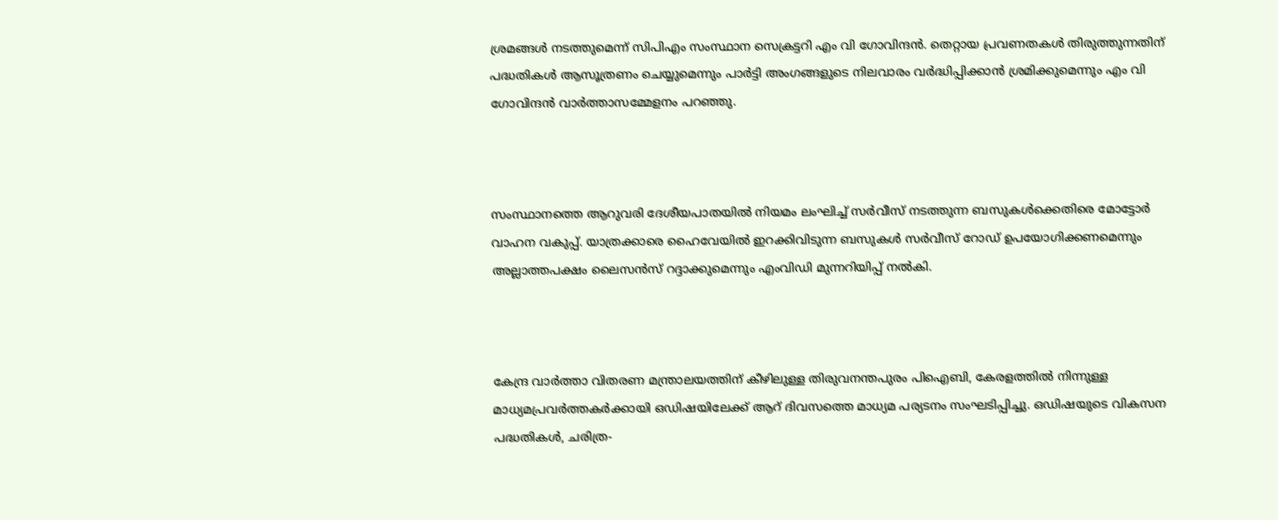ശ്രമങ്ങൾ നടത്തുമെന്ന് സിപിഎം സംസ്ഥാന സെക്രട്ടറി എം വി ഗോവിന്ദൻ. തെറ്റായ പ്രവണതകൾ തിരുത്തുന്നതിന് പദ്ധതികൾ ആസൂത്രണം ചെയ്യുമെന്നും പാർട്ടി അംഗങ്ങളുടെ നിലവാരം വർദ്ധിപ്പിക്കാൻ ശ്രമിക്കുമെന്നും എം വി ഗോവിന്ദൻ വാർത്താസമ്മേളനം പറഞ്ഞു.



സംസ്ഥാനത്തെ ആറുവരി ദേശീയപാതയിൽ നിയമം ലംഘിച്ച് സർവീസ് നടത്തുന്ന ബസുകൾക്കെതിരെ മോട്ടോർ വാഹന വകുപ്പ്. യാത്രക്കാരെ ഹൈവേയിൽ ഇറക്കിവിടുന്ന ബസുകൾ സർവീസ് റോഡ് ഉപയോഗിക്കണമെന്നും അല്ലാത്തപക്ഷം ലൈസൻസ് റദ്ദാക്കുമെന്നും എംവിഡി മുന്നറിയിപ്പ് നൽകി.



കേന്ദ്ര വാർത്താ വിതരണ മന്ത്രാലയത്തിന് കീഴിലുള്ള തിരുവനന്തപുരം പിഐബി, കേരളത്തിൽ നിന്നുള്ള മാധ്യമപ്രവർത്തകർക്കായി ഒഡിഷയിലേക്ക് ആറ് ദിവസത്തെ മാധ്യമ പര്യടനം സംഘടിപ്പിച്ചു. ഒഡിഷയുടെ വികസന പദ്ധതികൾ, ചരിത്ര-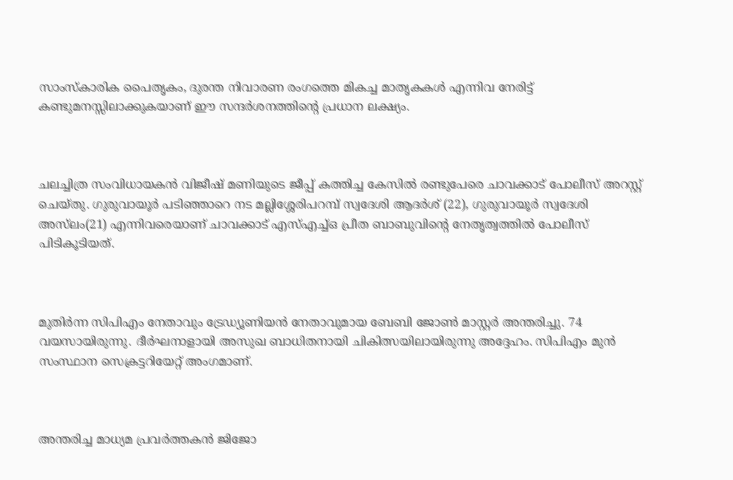സാംസ്കാരിക പൈതൃകം, ദുരന്ത നിവാരണ രംഗത്തെ മികച്ച മാതൃകകൾ എന്നിവ നേരിട്ട് കണ്ടുമനസ്സിലാക്കുകയാണ് ഈ സന്ദർശനത്തിന്റെ പ്രധാന ലക്ഷ്യം.



ചലച്ചിത്ര സംവിധായകന്‍ വിജീഷ് മണിയുടെ ജീപ്പ് കത്തിച്ച കേസില്‍ രണ്ടുപേരെ ചാവക്കാട് പോലീസ് അറസ്റ്റ് ചെയ്തു. ഗുരുവായൂര്‍ പടിഞ്ഞാറെ നട മല്ലിശ്ശേരിപറമ്പ് സ്വദേശി ആദര്‍ശ് (22), ഗുരുവായൂര്‍ സ്വദേശി അസ്‌ലം(21) എന്നിവരെയാണ് ചാവക്കാട് എസ്എച്ച്ഒ പ്രീത ബാബുവിന്‍റെ നേതൃത്വത്തില്‍ പോലീസ് പിടികൂടിയത്.



മുതിര്‍ന്ന സിപിഎം നേതാവും ട്രേഡ്യൂണിയൻ നേതാവുമായ ബേബി ജോൺ മാസ്റ്റർ അന്തരിച്ചു. 74 വയസായിരുന്നു. ദീർഘനാളായി അസുഖ ബാധിതനായി ചികിത്സയിലായിരുന്നു അദ്ദേഹം. സിപിഎം മുൻ സംസ്ഥാന സെക്രട്ടറിയേറ്റ് അംഗമാണ്.



അന്തരിച്ച മാധ്യമ പ്രവർത്തകൻ ജിജോ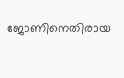ജോണിനെതിരായ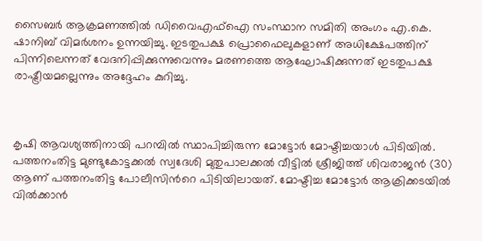സൈബർ ആക്രമണത്തിൽ ഡിവൈഎഫ്ഐ സംസ്ഥാന സമിതി അംഗം എ.കെ. ഷാനിബ് വിമർശനം ഉന്നയിച്ചു. ഇടതുപക്ഷ പ്രൊഫൈലുകളാണ് അധിക്ഷേപത്തിന് പിന്നിലെന്നത് വേദനിപ്പിക്കുന്നുവെന്നും മരണത്തെ ആഘോഷിക്കുന്നത് ഇടതുപക്ഷ രാഷ്ട്രീയമല്ലെന്നും അദ്ദേഹം കുറിച്ചു.



കൃഷി ആവശ്യത്തിനായി പറമ്പിൽ സ്ഥാപിച്ചിരുന്ന മോട്ടോർ മോഷ്ടിച്ചയാൾ പിടിയിൽ. പത്തനംതിട്ട മുണ്ടുകോട്ടക്കൽ സ്വദേശി മുതുപാലക്കൽ വീട്ടിൽ ശ്രീജിത്ത് ശിവരാജൻ (30) ആണ് പത്തനംതിട്ട പോലീസിന്‍റെ പിടിയിലായത്. മോഷ്ടിച്ച മോട്ടോർ ആക്രിക്കടയിൽ വിൽക്കാൻ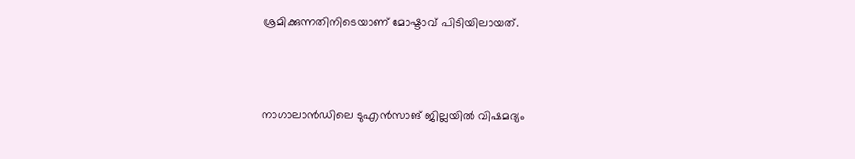ശ്രമിക്കുന്നതിനിടെയാണ് മോഷ്ടാവ് പിടിയിലായത്.



നാഗാലാൻഡിലെ ടുഎൻസാങ് ജില്ലയിൽ വിഷമദ്യം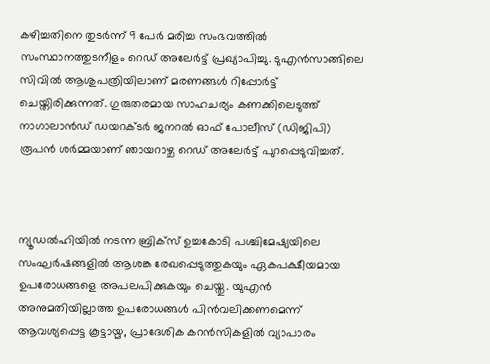കഴിച്ചതിനെ തുടർന്ന് 9 പേർ മരിച്ച സംഭവത്തിൽ സംസ്ഥാനത്തുടനീളം റെഡ് അലേർട്ട് പ്രഖ്യാപിച്ചു. ടുഎൻസാങ്ങിലെ സിവിൽ ആശുപത്രിയിലാണ് മരണങ്ങൾ റിപ്പോർട്ട് ചെയ്തിരിക്കുന്നത്. ഗുരുതരമായ സാഹചര്യം കണക്കിലെടുത്ത് നാഗാലാൻഡ് ഡയറക്ടർ ജനറൽ ഓഫ് പോലീസ് (ഡിജിപി) രൂപൻ ശർമ്മയാണ് ഞായറാഴ്ച റെഡ് അലേർട്ട് പുറപ്പെടുവിച്ചത്.



ന്യൂഡൽഹിയിൽ നടന്ന ബ്രിക്സ് ഉച്ചകോടി പശ്ചിമേഷ്യയിലെ സംഘർഷങ്ങളിൽ ആശങ്ക രേഖപ്പെടുത്തുകയും ഏകപക്ഷീയമായ ഉപരോധങ്ങളെ അപലപിക്കുകയും ചെയ്തു. യുഎൻ അനുമതിയില്ലാത്ത ഉപരോധങ്ങൾ പിൻവലിക്കണമെന്ന് ആവശ്യപ്പെട്ട കൂട്ടായ്മ, പ്രാദേശിക കറൻസികളിൽ വ്യാപാരം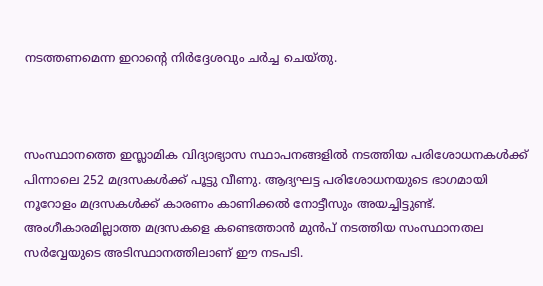നടത്തണമെന്ന ഇറാൻ്റെ നിർദ്ദേശവും ചർച്ച ചെയ്തു.



സംസ്ഥാനത്തെ ഇസ്ലാമിക വിദ്യാഭ്യാസ സ്ഥാപനങ്ങളിൽ നടത്തിയ പരിശോധനകൾക്ക് പിന്നാലെ 252 മദ്രസകൾക്ക് പൂട്ടു വീണു. ആദ്യഘട്ട പരിശോധനയുടെ ഭാഗമായി നൂറോളം മദ്രസകൾക്ക് കാരണം കാണിക്കൽ നോട്ടീസും അയച്ചിട്ടുണ്ട്. അംഗീകാരമില്ലാത്ത മദ്രസകളെ കണ്ടെത്താൻ മുൻപ് നടത്തിയ സംസ്ഥാനതല സർവ്വേയുടെ അടിസ്ഥാനത്തിലാണ് ഈ നടപടി.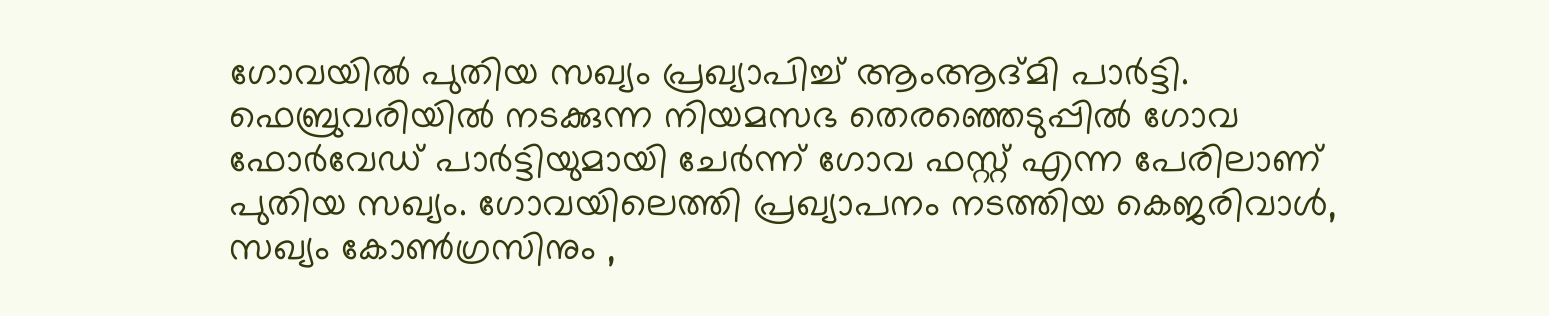ഗോവയില്‍ പുതിയ സഖ്യം പ്രഖ്യാപിച്ച് ആംആദ്മി പാര്‍ട്ടി. ഫെബ്രുവരിയില്‍ നടക്കുന്ന നിയമസഭ തെരഞ്ഞെടുപ്പില്‍ ഗോവ ഫോര്‍വേഡ് പാര്‍ട്ടിയുമായി ചേര്‍ന്ന് ഗോവ ഫസ്റ്റ് എന്ന പേരിലാണ് പുതിയ സഖ്യം. ഗോവയിലെത്തി പ്രഖ്യാപനം നടത്തിയ കെജരിവാള്‍, സഖ്യം കോണ്‍ഗ്രസിനും ,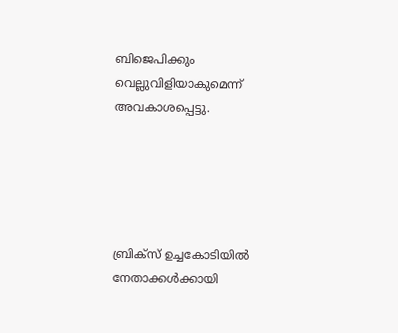ബിജെപിക്കും വെല്ലുവിളിയാകുമെന്ന് അവകാശപ്പെട്ടു.





ബ്രിക്സ് ഉച്ചകോടിയിൽ നേതാക്കൾക്കായി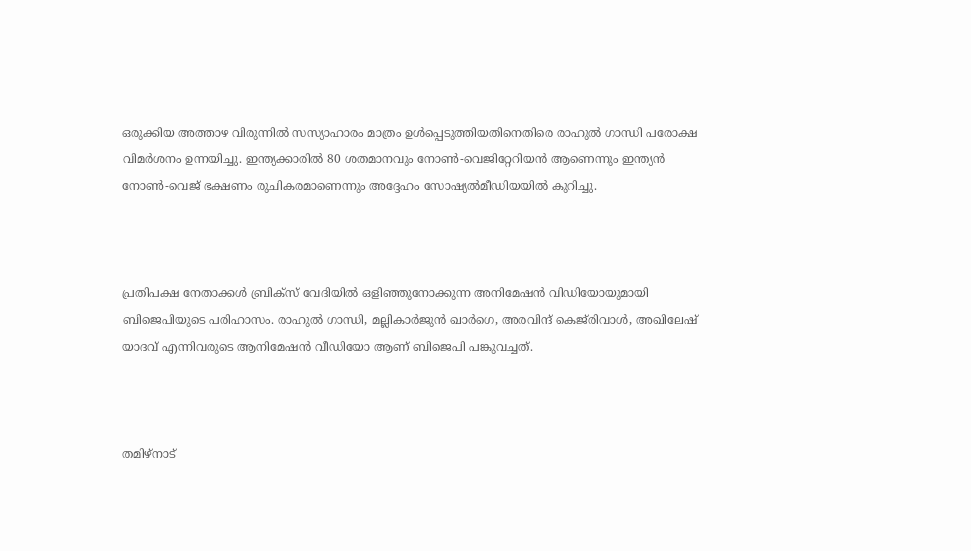ഒരുക്കിയ അത്താഴ വിരുന്നിൽ സസ്യാഹാരം മാത്രം ഉൾപ്പെടുത്തിയതിനെതിരെ രാഹുൽ ഗാന്ധി പരോക്ഷ വിമർശനം ഉന്നയിച്ചു. ഇന്ത്യക്കാരിൽ 80 ശതമാനവും നോൺ-വെജിറ്റേറിയൻ ആണെന്നും ഇന്ത്യൻ നോൺ-വെജ് ഭക്ഷണം രുചികരമാണെന്നും അദ്ദേഹം സോഷ്യൽമീഡിയയിൽ കുറിച്ചു.



പ്രതിപക്ഷ നേതാക്കൾ ബ്രിക്സ് വേദിയിൽ ഒളിഞ്ഞുനോക്കുന്ന അനിമേഷൻ വിഡിയോയുമായി ബിജെപിയുടെ പരിഹാസം. രാഹുൽ ഗാന്ധി, മല്ലികാർജുൻ ഖാർഗെ, അരവിന്ദ് കെജ്‍രിവാൾ, അഖിലേഷ് യാദവ് എന്നിവരുടെ ആനിമേഷൻ വീഡിയോ ആണ് ബിജെപി പങ്കുവച്ചത്.



തമിഴ്‌നാട്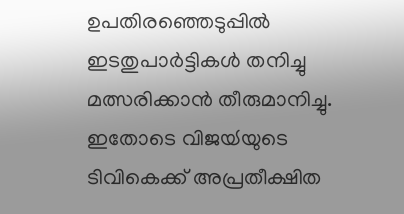ഉപതിരഞ്ഞെടുപ്പിൽ ഇടതുപാർട്ടികൾ തനിച്ചു മത്സരിക്കാൻ തീരുമാനിച്ചു. ഇതോടെ വിജയ്‍യുടെ ടിവികെക്ക് അപ്രതീക്ഷിത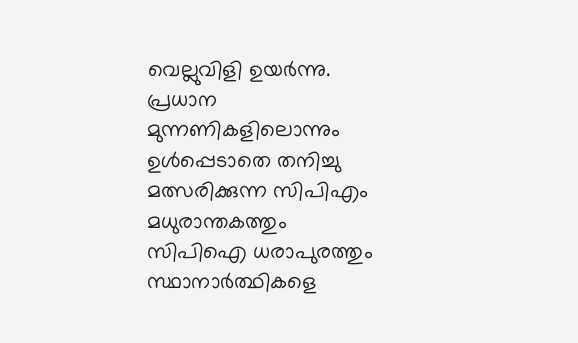വെല്ലുവിളി ഉയർന്നു. പ്രധാന മുന്നണികളിലൊന്നും ഉൾപ്പെടാതെ തനിച്ചു മത്സരിക്കുന്ന സിപിഎം മധുരാന്തകത്തും സിപിഐ ധരാപുരത്തും സ്ഥാനാർത്ഥികളെ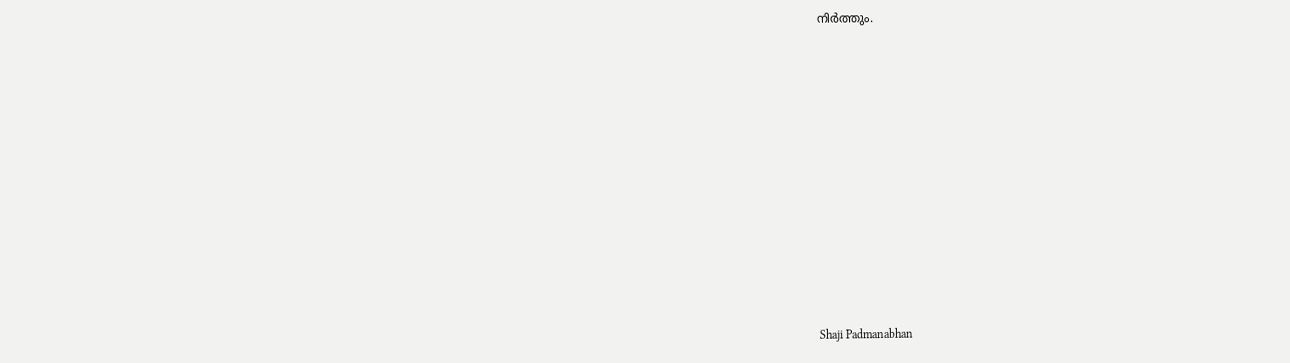നിർത്തും.















Shaji Padmanabhan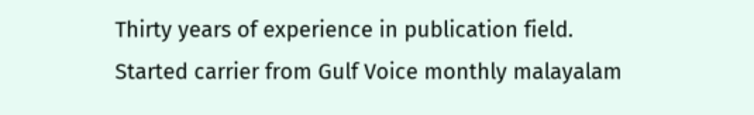Thirty years of experience in publication field. Started carrier from Gulf Voice monthly malayalam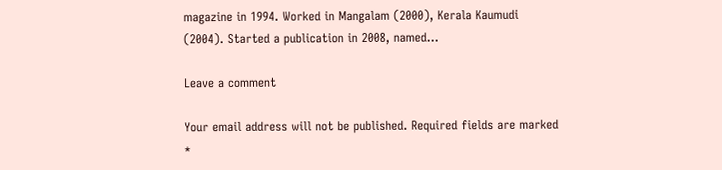magazine in 1994. Worked in Mangalam (2000), Kerala Kaumudi (2004). Started a publication in 2008, named...

Leave a comment

Your email address will not be published. Required fields are marked *